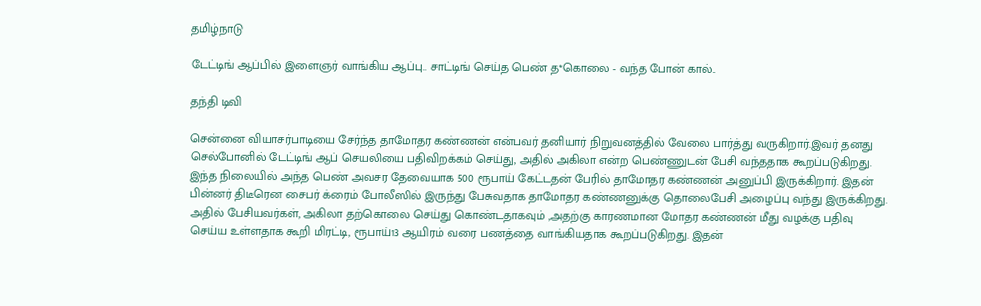தமிழ்நாடு

டேட்டிங் ஆப்பில் இளைஞர் வாங்கிய ஆப்பு.. சாட்டிங் செய்த பெண் த*கொலை - வந்த போன் கால்..

தந்தி டிவி

சென்னை வியாசர்பாடியை சேர்ந்த தாமோதர கண்ணன் என்பவர் தனியார் நிறுவனத்தில் வேலை பார்த்து வருகிறார்.இவர் தனது செல்போனில் டேட்டிங் ஆப் செயலியை பதிவிறக்கம் செய்து, அதில் அகிலா என்ற பெண்ணுடன் பேசி வந்ததாக கூறப்படுகிறது. இந்த நிலையில் அந்த பெண் அவசர தேவையாக 500 ரூபாய் கேட்டதன் பேரில் தாமோதர கண்ணன் அனுப்பி இருக்கிறார். இதன் பின்னர் திடீரென சைபர் க்ரைம் போலீஸில் இருந்து பேசுவதாக தாமோதர கண்ணனுக்கு தொலைபேசி அழைப்பு வந்து இருக்கிறது. அதில் பேசியவர்கள், அகிலா தற்கொலை செய்து கொண்டதாகவும் ,அதற்கு காரணமான மோதர கண்ணன் மீது வழக்கு பதிவு செய்ய உள்ளதாக கூறி மிரட்டி, ரூபாய்13 ஆயிரம் வரை பணத்தை வாங்கியதாக கூறப்படுகிறது. இதன்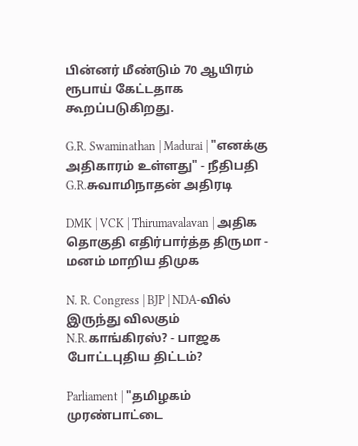பின்னர் மீண்டும் 70 ஆயிரம் ரூபாய் கேட்டதாக கூறப்படுகிறது.

G.R. Swaminathan | Madurai | "எனக்கு அதிகாரம் உள்ளது" - நீதிபதி G.R.சுவாமிநாதன் அதிரடி

DMK | VCK | Thirumavalavan | அதிக தொகுதி எதிர்பார்த்த திருமா - மனம் மாறிய திமுக

N. R. Congress | BJP | NDA-வில் இருந்து விலகும் N.R.காங்கிரஸ்? - பாஜக போட்டபுதிய திட்டம்?

Parliament | "தமிழகம் முரண்பாட்டை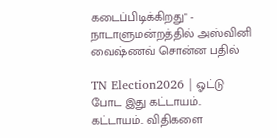கடைப்பிடிக்கிறது" - நாடாளுமன்றத்தில் அஸ்வினி வைஷ்ணவ் சொன்ன பதில்

TN Election2026 | ஓட்டு போட இது கட்டாயம்.. கட்டாயம்.. விதிகளை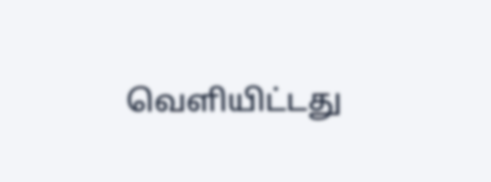வெளியிட்டது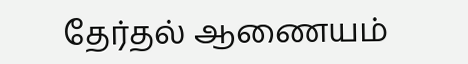தேர்தல் ஆணையம்